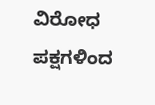ವಿರೋಧ ಪಕ್ಷಗಳಿಂದ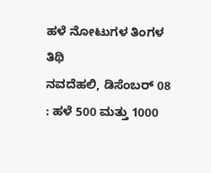ಹಳೆ ನೋಟುಗಳ ತಿಂಗಳ ತಿಥಿ
ನವದೆಹಲಿ, ಡಿಸೆಂಬರ್ 08 : ಹಳೆ 500 ಮತ್ತು 1000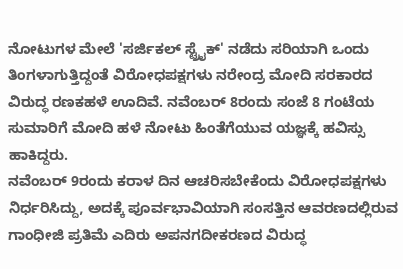ನೋಟುಗಳ ಮೇಲೆ 'ಸರ್ಜಿಕಲ್ ಸ್ಟ್ರೈಕ್' ನಡೆದು ಸರಿಯಾಗಿ ಒಂದು ತಿಂಗಳಾಗುತ್ತಿದ್ದಂತೆ ವಿರೋಧಪಕ್ಷಗಳು ನರೇಂದ್ರ ಮೋದಿ ಸರಕಾರದ ವಿರುದ್ಧ ರಣಕಹಳೆ ಊದಿವೆ. ನವೆಂಬರ್ 8ರಂದು ಸಂಜೆ 8 ಗಂಟೆಯ ಸುಮಾರಿಗೆ ಮೋದಿ ಹಳೆ ನೋಟು ಹಿಂತೆಗೆಯುವ ಯಜ್ಞಕ್ಕೆ ಹವಿಸ್ಸು ಹಾಕಿದ್ದರು.
ನವೆಂಬರ್ 9ರಂದು ಕರಾಳ ದಿನ ಆಚರಿಸಬೇಕೆಂದು ವಿರೋಧಪಕ್ಷಗಳು ನಿರ್ಧರಿಸಿದ್ದು, ಅದಕ್ಕೆ ಪೂರ್ವಭಾವಿಯಾಗಿ ಸಂಸತ್ತಿನ ಆವರಣದಲ್ಲಿರುವ ಗಾಂಧೀಜಿ ಪ್ರತಿಮೆ ಎದಿರು ಅಪನಗದೀಕರಣದ ವಿರುದ್ಧ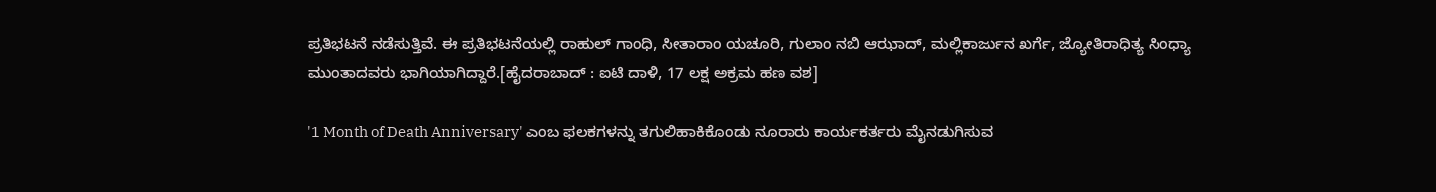ಪ್ರತಿಭಟನೆ ನಡೆಸುತ್ತಿವೆ. ಈ ಪ್ರತಿಭಟನೆಯಲ್ಲಿ ರಾಹುಲ್ ಗಾಂಧಿ, ಸೀತಾರಾಂ ಯಚೂರಿ, ಗುಲಾಂ ನಬಿ ಆಝಾದ್, ಮಲ್ಲಿಕಾರ್ಜುನ ಖರ್ಗೆ, ಜ್ಯೋತಿರಾಧಿತ್ಯ ಸಿಂಧ್ಯಾ ಮುಂತಾದವರು ಭಾಗಿಯಾಗಿದ್ದಾರೆ.[ಹೈದರಾಬಾದ್ : ಐಟಿ ದಾಳಿ, 17 ಲಕ್ಷ ಅಕ್ರಮ ಹಣ ವಶ]

'1 Month of Death Anniversary' ಎಂಬ ಫಲಕಗಳನ್ನು ತಗುಲಿಹಾಕಿಕೊಂಡು ನೂರಾರು ಕಾರ್ಯಕರ್ತರು ಮೈನಡುಗಿಸುವ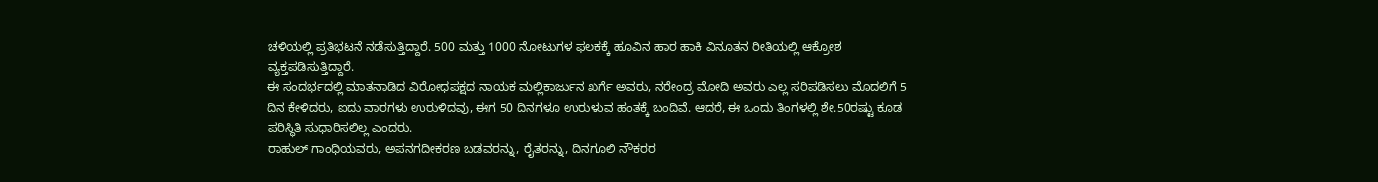ಚಳಿಯಲ್ಲಿ ಪ್ರತಿಭಟನೆ ನಡೆಸುತ್ತಿದ್ದಾರೆ. 500 ಮತ್ತು 1000 ನೋಟುಗಳ ಫಲಕಕ್ಕೆ ಹೂವಿನ ಹಾರ ಹಾಕಿ ವಿನೂತನ ರೀತಿಯಲ್ಲಿ ಆಕ್ರೋಶ ವ್ಯಕ್ತಪಡಿಸುತ್ತಿದ್ದಾರೆ.
ಈ ಸಂದರ್ಭದಲ್ಲಿ ಮಾತನಾಡಿದ ವಿರೋಧಪಕ್ಷದ ನಾಯಕ ಮಲ್ಲಿಕಾರ್ಜುನ ಖರ್ಗೆ ಅವರು, ನರೇಂದ್ರ ಮೋದಿ ಅವರು ಎಲ್ಲ ಸರಿಪಡಿಸಲು ಮೊದಲಿಗೆ 5 ದಿನ ಕೇಳಿದರು, ಐದು ವಾರಗಳು ಉರುಳಿದವು, ಈಗ 50 ದಿನಗಳೂ ಉರುಳುವ ಹಂತಕ್ಕೆ ಬಂದಿವೆ. ಆದರೆ, ಈ ಒಂದು ತಿಂಗಳಲ್ಲಿ ಶೇ.50ರಷ್ಟು ಕೂಡ ಪರಿಸ್ಥಿತಿ ಸುಧಾರಿಸಲಿಲ್ಲ ಎಂದರು.
ರಾಹುಲ್ ಗಾಂಧಿಯವರು, ಅಪನಗದೀಕರಣ ಬಡವರನ್ನು, ರೈತರನ್ನು, ದಿನಗೂಲಿ ನೌಕರರ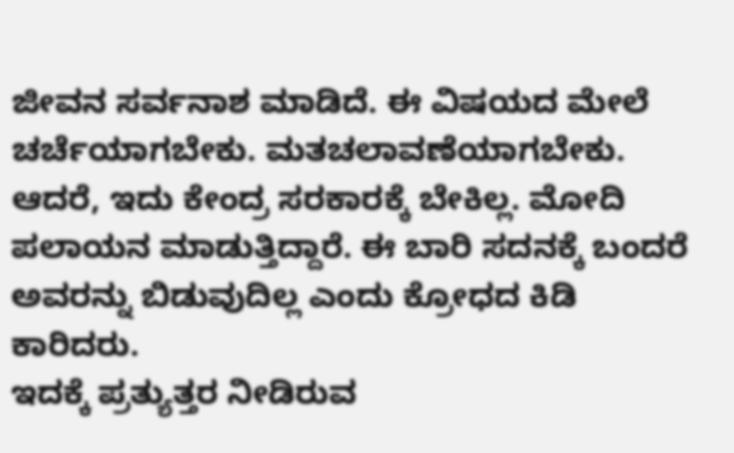ಜೀವನ ಸರ್ವನಾಶ ಮಾಡಿದೆ. ಈ ವಿಷಯದ ಮೇಲೆ ಚರ್ಚೆಯಾಗಬೇಕು. ಮತಚಲಾವಣೆಯಾಗಬೇಕು. ಆದರೆ, ಇದು ಕೇಂದ್ರ ಸರಕಾರಕ್ಕೆ ಬೇಕಿಲ್ಲ. ಮೋದಿ ಪಲಾಯನ ಮಾಡುತ್ತಿದ್ದಾರೆ. ಈ ಬಾರಿ ಸದನಕ್ಕೆ ಬಂದರೆ ಅವರನ್ನು ಬಿಡುವುದಿಲ್ಲ ಎಂದು ಕ್ರೋಧದ ಕಿಡಿ ಕಾರಿದರು.
ಇದಕ್ಕೆ ಪ್ರತ್ಯುತ್ತರ ನೀಡಿರುವ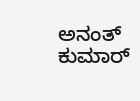ಅನಂತ್ ಕುಮಾರ್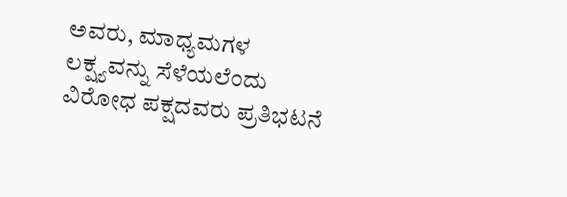ಅವರು, ಮಾಧ್ಯಮಗಳ ಲಕ್ಷ್ಯವನ್ನು ಸೆಳೆಯಲೆಂದು ವಿರೋಧ ಪಕ್ಷದವರು ಪ್ರತಿಭಟನೆ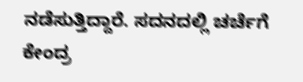ನಡೆಸುತ್ತಿದ್ದಾರೆ. ಸದನದಲ್ಲಿ ಚರ್ಚೆಗೆ ಕೇಂದ್ರ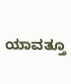ಯಾವತ್ತೂ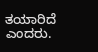ತಯಾರಿದೆ ಎಂದರು.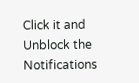Click it and Unblock the Notifications